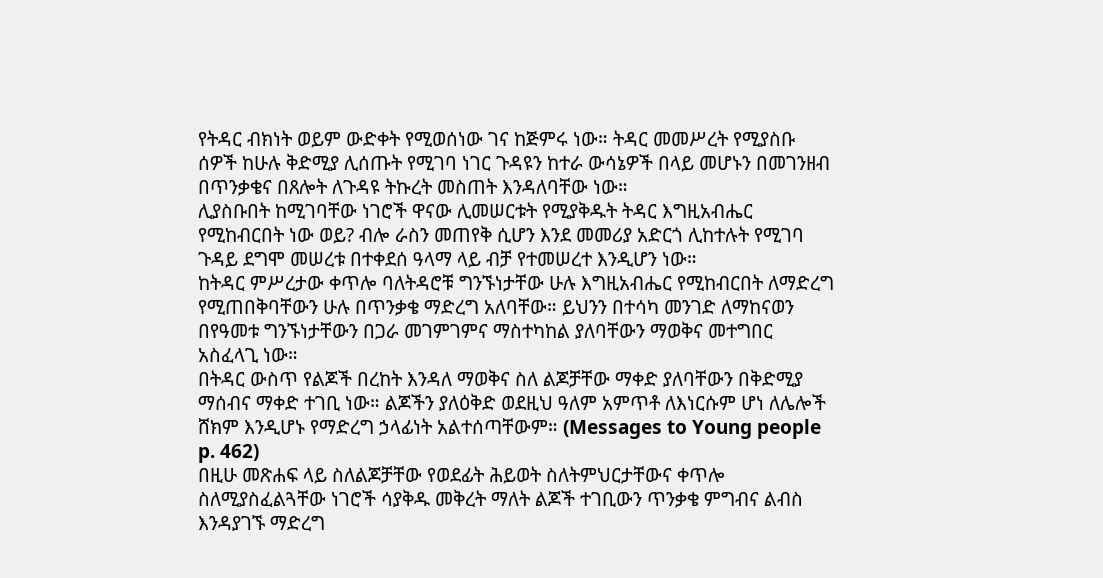የትዳር ብክነት ወይም ውድቀት የሚወሰነው ገና ከጅምሩ ነው። ትዳር መመሥረት የሚያስቡ ሰዎች ከሁሉ ቅድሚያ ሊሰጡት የሚገባ ነገር ጉዳዩን ከተራ ውሳኔዎች በላይ መሆኑን በመገንዘብ በጥንቃቄና በጸሎት ለጉዳዩ ትኩረት መስጠት እንዳለባቸው ነው።
ሊያስቡበት ከሚገባቸው ነገሮች ዋናው ሊመሠርቱት የሚያቅዱት ትዳር እግዚአብሔር የሚከብርበት ነው ወይ? ብሎ ራስን መጠየቅ ሲሆን እንደ መመሪያ አድርጎ ሊከተሉት የሚገባ ጉዳይ ደግሞ መሠረቱ በተቀደሰ ዓላማ ላይ ብቻ የተመሠረተ እንዲሆን ነው።
ከትዳር ምሥረታው ቀጥሎ ባለትዳሮቹ ግንኙነታቸው ሁሉ እግዚአብሔር የሚከብርበት ለማድረግ የሚጠበቅባቸውን ሁሉ በጥንቃቄ ማድረግ አለባቸው። ይህንን በተሳካ መንገድ ለማከናወን በየዓመቱ ግንኙነታቸውን በጋራ መገምገምና ማስተካከል ያለባቸውን ማወቅና መተግበር አስፈላጊ ነው።
በትዳር ውስጥ የልጆች በረከት እንዳለ ማወቅና ስለ ልጆቻቸው ማቀድ ያለባቸውን በቅድሚያ ማሰብና ማቀድ ተገቢ ነው። ልጆችን ያለዕቅድ ወደዚህ ዓለም አምጥቶ ለእነርሱም ሆነ ለሌሎች ሸክም እንዲሆኑ የማድረግ ኃላፊነት አልተሰጣቸውም። (Messages to Young people p. 462)
በዚሁ መጽሐፍ ላይ ስለልጆቻቸው የወደፊት ሕይወት ስለትምህርታቸውና ቀጥሎ ስለሚያስፈልጓቸው ነገሮች ሳያቅዱ መቅረት ማለት ልጆች ተገቢውን ጥንቃቄ ምግብና ልብስ እንዳያገኙ ማድረግ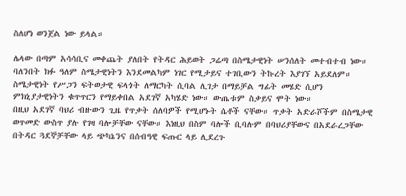ስለሆነ ወንጀል ነው ይላል።

ሌላው በጣም አሳሳቢና መቀጨት ያለበት የትዳር ሕይወት ጋሬጣ በስሜታዊነት ሠንሰለት መተብተብ ነው። ባለንበት ክፉ ዓለም ስሜታዊነትን እንደመልካም ነገር የሚታይና ተገቢውን ትኩረት እያገኘ አይደለም።
ስሜታዊነት የሥጋን ፍትወታዊ ፍላጎት ለማርካት ሲባል ሊገታ በማይቻል ግፊት መሄድ ሲሆን ምክኒያታዊነትን ቁጥጥርን የማይቀበል አደገኛ አካሄድ ነው። ውጤቱም ስቃይና ሞት ነው።
በዚህ አደገኛ ባህሪ ብዙውን ጊዜ የጥቃት ሰለባዎች የሚሆኑት ሴቶች ናቸው። ጥቃት አድራሾችም በስሜታዊ ወጥመድ ውስጥ ያሉ የገዛ ባሎቻቸው ናቸው። እነዚህ በስም ባሎች ቢባሉም በባህሪያቸውና በአደራረጋቸው በትዳር ጓደኞቻቸው ላይ ጭካኔንና በሰብዓዊ ፍጡር ላይ ሊደረጉ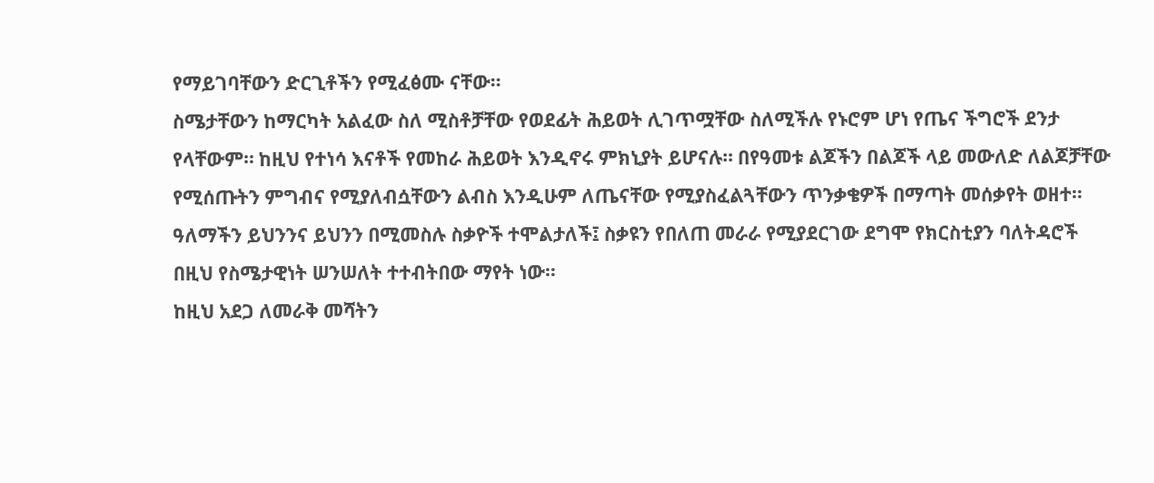የማይገባቸውን ድርጊቶችን የሚፈፅሙ ናቸው።
ስሜታቸውን ከማርካት አልፈው ስለ ሚስቶቻቸው የወደፊት ሕይወት ሊገጥሟቸው ስለሚችሉ የኑሮም ሆነ የጤና ችግሮች ደንታ የላቸውም። ከዚህ የተነሳ እናቶች የመከራ ሕይወት እንዲኖሩ ምክኒያት ይሆናሉ። በየዓመቱ ልጆችን በልጆች ላይ መውለድ ለልጆቻቸው የሚሰጡትን ምግብና የሚያለብሷቸውን ልብስ እንዲሁም ለጤናቸው የሚያስፈልጓቸውን ጥንቃቄዎች በማጣት መሰቃየት ወዘተ።
ዓለማችን ይህንንና ይህንን በሚመስሉ ስቃዮች ተሞልታለች፤ ስቃዩን የበለጠ መራራ የሚያደርገው ደግሞ የክርስቲያን ባለትዳሮች በዚህ የስሜታዊነት ሠንሠለት ተተብትበው ማየት ነው።
ከዚህ አደጋ ለመራቅ መሻትን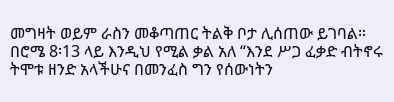መግዛት ወይም ራስን መቆጣጠር ትልቅ ቦታ ሊሰጠው ይገባል። በሮሜ 8፡13 ላይ እንዲህ የሚል ቃል አለ “እንደ ሥጋ ፈቃድ ብትኖሩ ትሞቱ ዘንድ አላችሁና በመንፈስ ግን የሰውነትን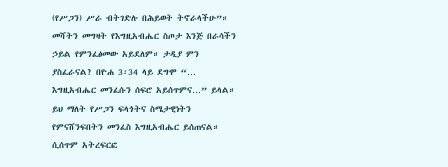(የሥጋን) ሥራ ብትገድሉ በሕይወት ትኖራላችሁ”።
መሻትን መግዛት የእግዚአብሔር ስጦታ እንጅ በራሳችን ኃይል የምንፈፅመው አይደለም። ታዲያ ምን ያስፈራናል? በዮሐ 3፡34 ላይ ደግሞ “… እግዚአብሔር መንፈሱን ሰፍሮ አይሰጥምና…” ይላል። ይህ ማለት የሥጋን ፍላጎትና ስሜታዊነትን የምናሸንፍበትን መንፈስ እግዚአብሔር ይሰጠናል። ሲሰጥም አትረፍርፎ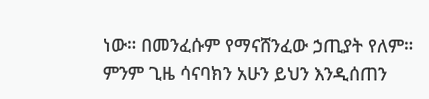ነው። በመንፈሱም የማናሸንፈው ኃጢያት የለም። ምንም ጊዜ ሳናባክን አሁን ይህን እንዲሰጠን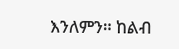እንለምን። ከልብ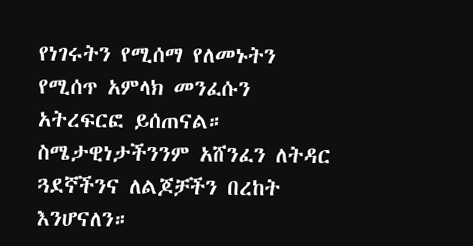የነገሩትን የሚሰማ የለመኑትን የሚሰጥ አምላክ መንፈሱን አትረፍርፎ ይሰጠናል። ስሜታዊነታችንንም አሸንፈን ለትዳር ጓደኛችንና ለልጆቻችን በረከት እንሆናለን።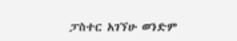ፓስተር አገኘሁ ወንድም